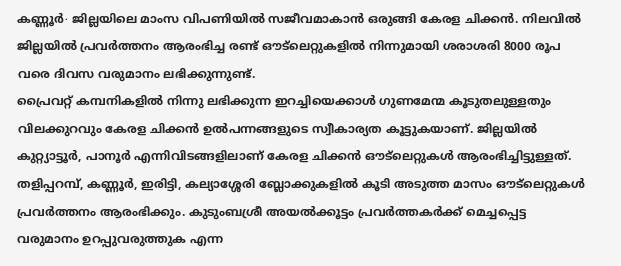കണ്ണൂർ∙ ജില്ലയിലെ മാംസ വിപണിയിൽ സജീവമാകാൻ ഒരുങ്ങി കേരള ചിക്കൻ. നിലവിൽ ജില്ലയിൽ പ്രവർത്തനം ആരംഭിച്ച രണ്ട് ഔട്ലെറ്റുകളിൽ നിന്നുമായി ശരാശരി 8000 രൂപ വരെ ദിവസ വരുമാനം ലഭിക്കുന്നുണ്ട്.
പ്രൈവറ്റ് കമ്പനികളിൽ നിന്നു ലഭിക്കുന്ന ഇറച്ചിയെക്കാൾ ഗുണമേന്മ കൂടുതലുള്ളതും വിലക്കുറവും കേരള ചിക്കൻ ഉൽപന്നങ്ങളുടെ സ്വീകാര്യത കൂട്ടുകയാണ്. ജില്ലയിൽ കുറ്റ്യാട്ടൂർ, പാനൂർ എന്നിവിടങ്ങളിലാണ് കേരള ചിക്കൻ ഔട്ലെറ്റുകൾ ആരംഭിച്ചിട്ടുള്ളത്.
തളിപ്പറമ്പ്, കണ്ണൂർ, ഇരിട്ടി, കല്യാശ്ശേരി ബ്ലോക്കുകളിൽ കൂടി അടുത്ത മാസം ഔട്ലെറ്റുകൾ പ്രവർത്തനം ആരംഭിക്കും. കുടുംബശ്രീ അയൽക്കൂട്ടം പ്രവർത്തകർക്ക് മെച്ചപ്പെട്ട
വരുമാനം ഉറപ്പുവരുത്തുക എന്ന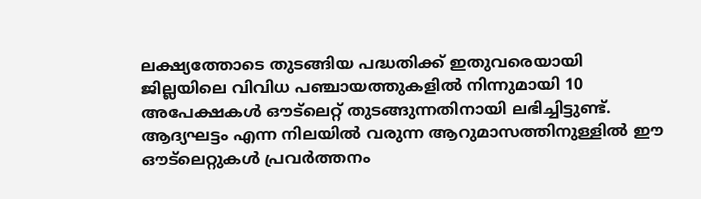ലക്ഷ്യത്തോടെ തുടങ്ങിയ പദ്ധതിക്ക് ഇതുവരെയായി ജില്ലയിലെ വിവിധ പഞ്ചായത്തുകളിൽ നിന്നുമായി 10 അപേക്ഷകൾ ഔട്ലെറ്റ് തുടങ്ങുന്നതിനായി ലഭിച്ചിട്ടുണ്ട്.
ആദ്യഘട്ടം എന്ന നിലയിൽ വരുന്ന ആറുമാസത്തിനുള്ളിൽ ഈ ഔട്ലെറ്റുകൾ പ്രവർത്തനം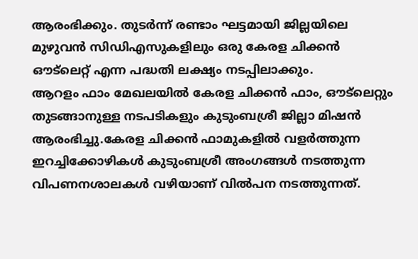ആരംഭിക്കും. തുടർന്ന് രണ്ടാം ഘട്ടമായി ജില്ലയിലെ മുഴുവൻ സിഡിഎസുകളിലും ഒരു കേരള ചിക്കൻ ഔട്ലെറ്റ് എന്ന പദ്ധതി ലക്ഷ്യം നടപ്പിലാക്കും.
ആറളം ഫാം മേഖലയിൽ കേരള ചിക്കൻ ഫാം, ഔട്ലെറ്റും തുടങ്ങാനുള്ള നടപടികളും കുടുംബശ്രീ ജില്ലാ മിഷൻ ആരംഭിച്ചു.കേരള ചിക്കൻ ഫാമുകളിൽ വളർത്തുന്ന ഇറച്ചിക്കോഴികൾ കുടുംബശ്രീ അംഗങ്ങൾ നടത്തുന്ന വിപണനശാലകൾ വഴിയാണ് വിൽപന നടത്തുന്നത്.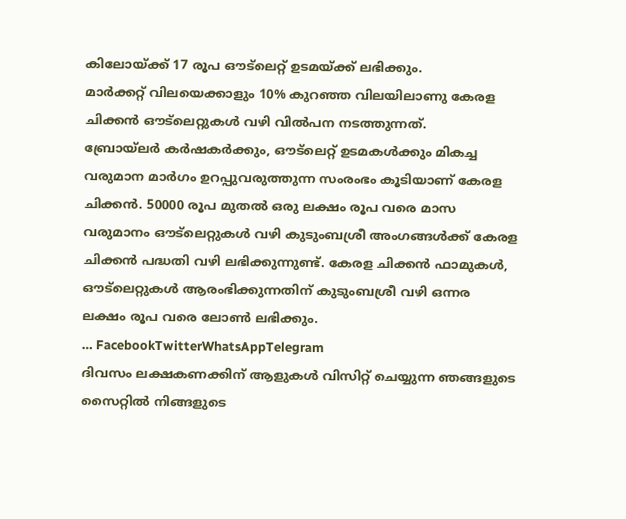കിലോയ്ക്ക് 17 രൂപ ഔട്ലെറ്റ് ഉടമയ്ക്ക് ലഭിക്കും.
മാർക്കറ്റ് വിലയെക്കാളും 10% കുറഞ്ഞ വിലയിലാണു കേരള ചിക്കൻ ഔട്ലെറ്റുകൾ വഴി വിൽപന നടത്തുന്നത്.
ബ്രോയ്ലർ കർഷകർക്കും, ഔട്ലെറ്റ് ഉടമകൾക്കും മികച്ച വരുമാന മാർഗം ഉറപ്പുവരുത്തുന്ന സംരംഭം കൂടിയാണ് കേരള ചിക്കൻ. 50000 രൂപ മുതൽ ഒരു ലക്ഷം രൂപ വരെ മാസ വരുമാനം ഔട്ലെറ്റുകൾ വഴി കുടുംബശ്രീ അംഗങ്ങൾക്ക് കേരള ചിക്കൻ പദ്ധതി വഴി ലഭിക്കുന്നുണ്ട്. കേരള ചിക്കൻ ഫാമുകൾ, ഔട്ലെറ്റുകൾ ആരംഭിക്കുന്നതിന് കുടുംബശ്രീ വഴി ഒന്നര ലക്ഷം രൂപ വരെ ലോൺ ലഭിക്കും.
… FacebookTwitterWhatsAppTelegram
ദിവസം ലക്ഷകണക്കിന് ആളുകൾ വിസിറ്റ് ചെയ്യുന്ന ഞങ്ങളുടെ സൈറ്റിൽ നിങ്ങളുടെ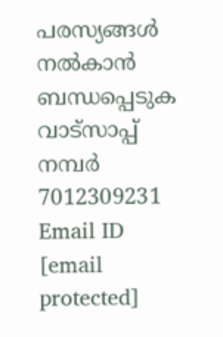പരസ്യങ്ങൾ നൽകാൻ ബന്ധപ്പെടുക വാട്സാപ്പ് നമ്പർ 7012309231 Email ID [email protected]